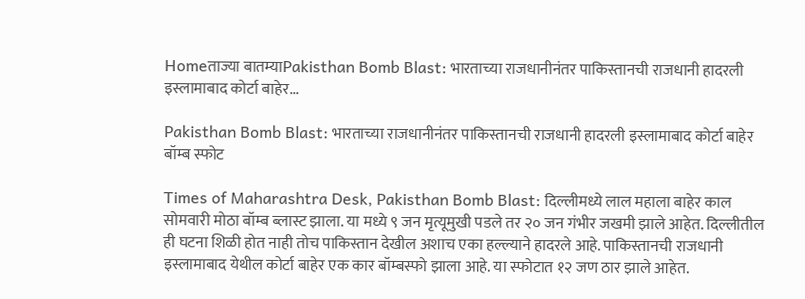Homeताज्या बातम्याPakisthan Bomb Blast: भारताच्या राजधानीनंतर पाकिस्तानची राजधानी हादरली इस्लामाबाद कोर्टा बाहेर...

Pakisthan Bomb Blast: भारताच्या राजधानीनंतर पाकिस्तानची राजधानी हादरली इस्लामाबाद कोर्टा बाहेर बॉम्ब स्फोट

Times of Maharashtra Desk, Pakisthan Bomb Blast: दिल्लीमध्ये लाल महाला बाहेर काल सोमवारी मोठा बॉम्ब ब्लास्ट झाला. या मध्ये ९ जन मृत्यूमुखी पडले तर २० जन गंभीर जखमी झाले आहेत. दिल्लीतील ही घटना शिळी होत नाही तोच पाकिस्तान देखील अशाच एका हल्ल्याने हादरले आहे. पाकिस्तानची राजधानी इस्लामाबाद येथील कोर्टा बाहेर एक कार बॉम्बस्फो झाला आहे. या स्फोटात १२ जण ठार झाले आहेत.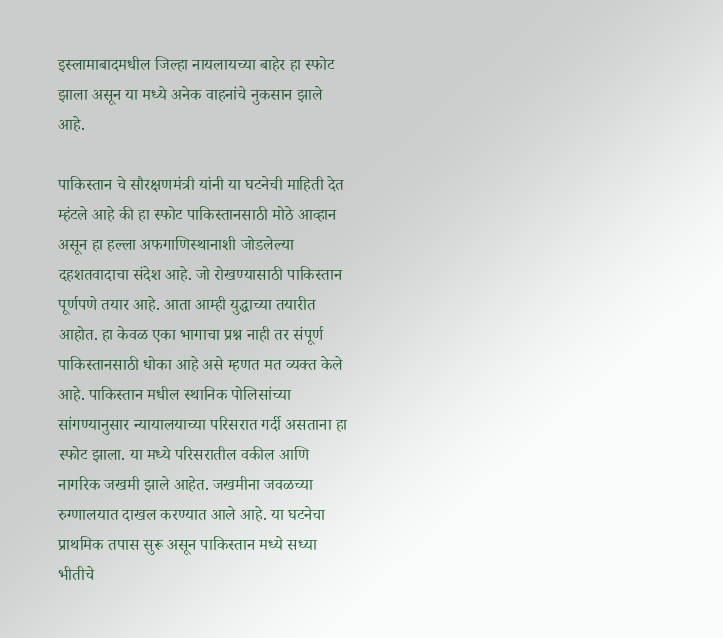इस्लामाबादमधील जिल्हा नायलायच्या बाहेर हा स्फोट झाला असून या मध्ये अनेक वाहनांचे नुकसान झाले आहे.

पाकिस्तान चे सौरक्षणमंत्री यांनी या घटनेची माहिती देत म्हंटले आहे की हा स्फोट पाकिस्तानसाठी मोठे आव्हान असून हा हल्ला अफगाणिस्थानाशी जोडलेल्या दहशतवादाचा संदेश आहे. जो रोखण्यासाठी पाकिस्तान पूर्णपणे तयार आहे. आता आम्ही युद्धाच्या तयारीत आहोत. हा केवळ एका भागाचा प्रश्न नाही तर संपूर्ण पाकिस्तानसाठी धोका आहे असे म्हणत मत व्यक्त केले आहे. पाकिस्तान मधील स्थानिक पोलिसांच्या सांगण्यानुसार न्यायालयाच्या परिसरात गर्दी असताना हा स्फोट झाला. या मध्ये परिसरातील वकील आणि नागरिक जखमी झाले आहेत. जखमीना जवळच्या रुग्णालयात दाखल करण्यात आले आहे. या घटनेचा प्राथमिक तपास सुरू असून पाकिस्तान मध्ये सध्या भीतीचे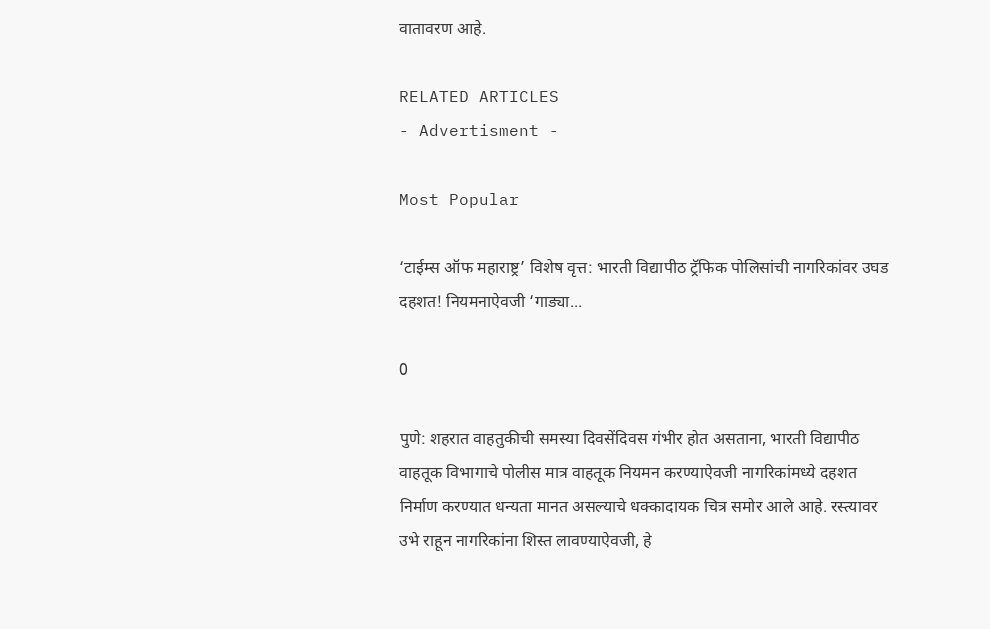वातावरण आहे.

RELATED ARTICLES
- Advertisment -

Most Popular

‘टाईम्स ऑफ महाराष्ट्र’ विशेष वृत्त: भारती विद्यापीठ ट्रॅफिक पोलिसांची नागरिकांवर उघड दहशत! नियमनाऐवजी ‘गाड्या...

0

पुणे: शहरात वाहतुकीची समस्या दिवसेंदिवस गंभीर होत असताना, भारती विद्यापीठ वाहतूक विभागाचे पोलीस मात्र वाहतूक नियमन करण्याऐवजी नागरिकांमध्ये दहशत निर्माण करण्यात धन्यता मानत असल्याचे धक्कादायक चित्र समोर आले आहे. रस्त्यावर उभे राहून नागरिकांना शिस्त लावण्याऐवजी, हे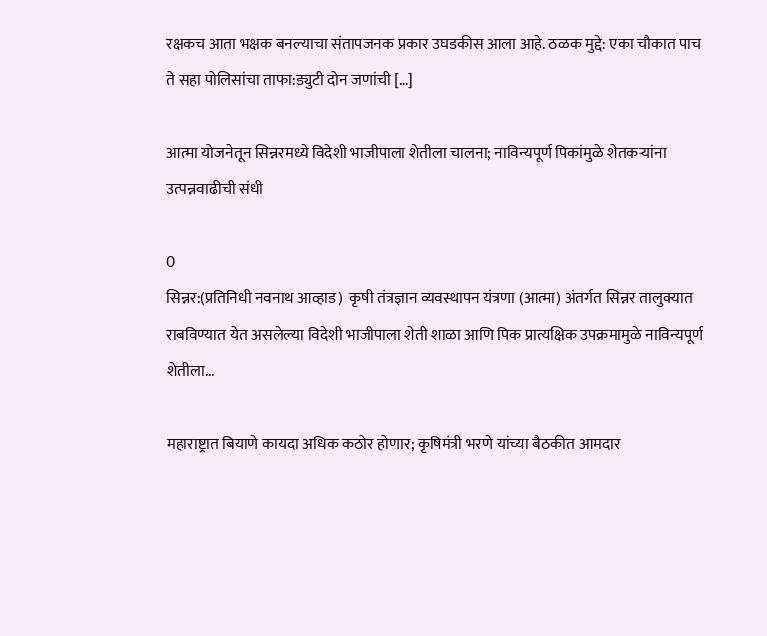रक्षकच आता भक्षक बनल्याचा संतापजनक प्रकार उघडकीस आला आहे. ठळक मुद्दे: एका चौकात पाच ते सहा पोलिसांचा ताफा:ड्युटी दोन जणांची […]

आत्मा योजनेतून सिन्नरमध्ये विदेशी भाजीपाला शेतीला चालना; नाविन्यपूर्ण पिकांमुळे शेतकऱ्यांना उत्पन्नवाढीची संधी

0
सिन्नर:(प्रतिनिधी नवनाथ आव्हाड)  कृषी तंत्रज्ञान व्यवस्थापन यंत्रणा (आत्मा) अंतर्गत सिन्नर तालुक्यात राबविण्यात येत असलेल्या विदेशी भाजीपाला शेती शाळा आणि पिक प्रात्यक्षिक उपक्रमामुळे नाविन्यपूर्ण शेतीला...

महाराष्ट्रात बियाणे कायदा अधिक कठोर होणार; कृषिमंत्री भरणे यांच्या बैठकीत आमदार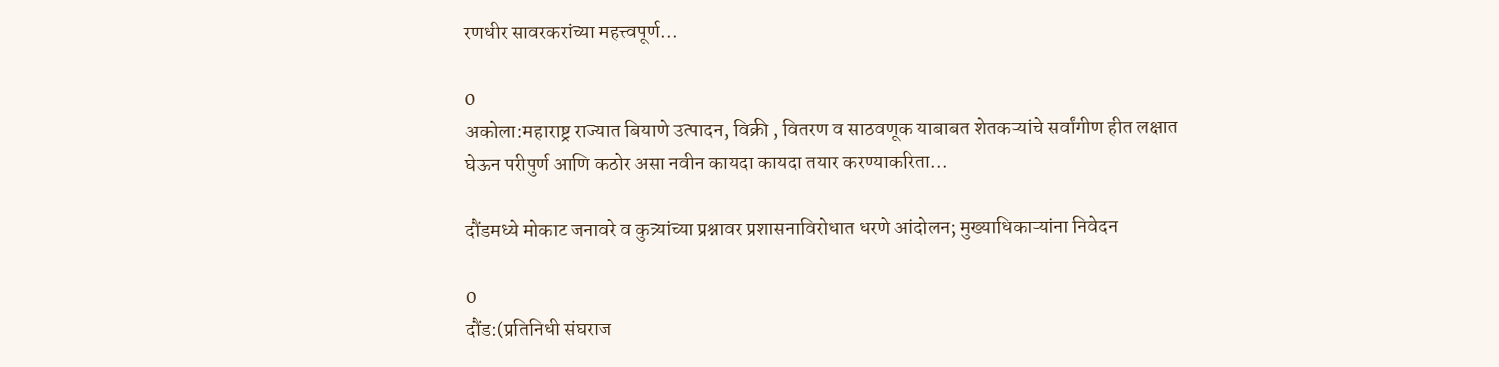रणधीर सावरकरांच्या महत्त्वपूर्ण...

0
अकोला:महाराष्ट्र राज्यात बियाणे उत्पादन, विक्री , वितरण व साठवणूक याबाबत शेतकऱ्यांचे सर्वांगीण हीत लक्षात घेऊन परीपुर्ण आणि कठोर असा नवीन कायदा कायदा तयार करण्याकरिता...

दौंडमध्ये मोकाट जनावरे व कुत्र्यांच्या प्रश्नावर प्रशासनाविरोधात धरणे आंदोलन; मुख्याधिकाऱ्यांना निवेदन

0
दौंड:(प्रतिनिधी संघराज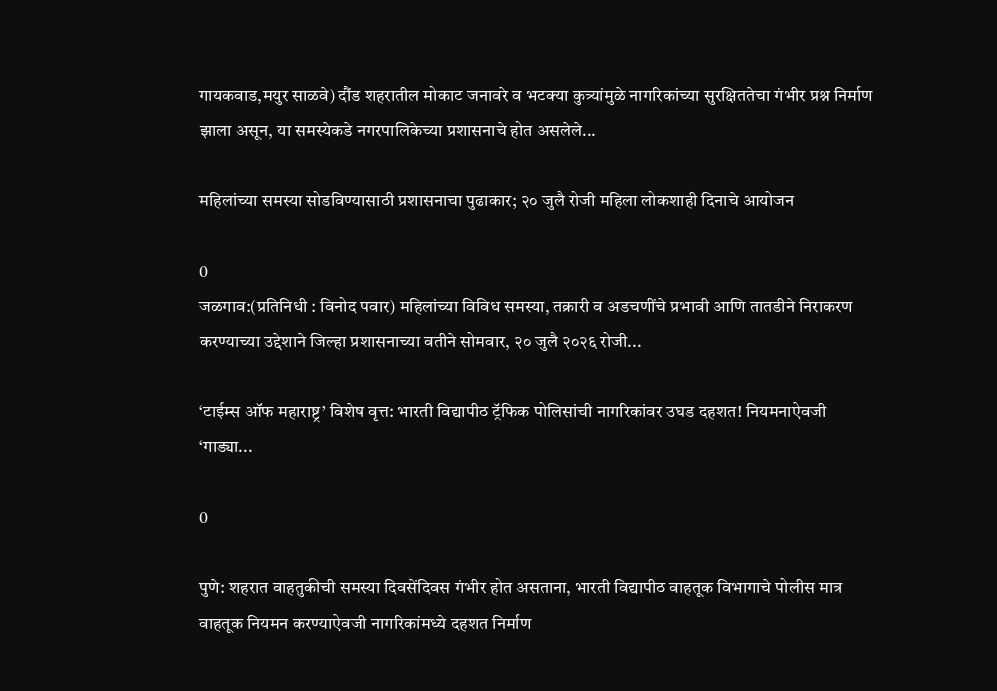गायकवाड,मयुर साळवे) दौंड शहरातील मोकाट जनावरे व भटक्या कुत्र्यांमुळे नागरिकांच्या सुरक्षिततेचा गंभीर प्रश्न निर्माण झाला असून, या समस्येकडे नगरपालिकेच्या प्रशासनाचे होत असलेले...

महिलांच्या समस्या सोडविण्यासाठी प्रशासनाचा पुढाकार; २० जुलै रोजी महिला लोकशाही दिनाचे आयोजन

0
जळगाव:(प्रतिनिधी : विनोद पवार) महिलांच्या विविध समस्या, तक्रारी व अडचणींचे प्रभावी आणि तातडीने निराकरण करण्याच्या उद्देशाने जिल्हा प्रशासनाच्या वतीने सोमवार, २० जुलै २०२६ रोजी...

‘टाईम्स ऑफ महाराष्ट्र’ विशेष वृत्त: भारती विद्यापीठ ट्रॅफिक पोलिसांची नागरिकांवर उघड दहशत! नियमनाऐवजी ‘गाड्या...

0

पुणे: शहरात वाहतुकीची समस्या दिवसेंदिवस गंभीर होत असताना, भारती विद्यापीठ वाहतूक विभागाचे पोलीस मात्र वाहतूक नियमन करण्याऐवजी नागरिकांमध्ये दहशत निर्माण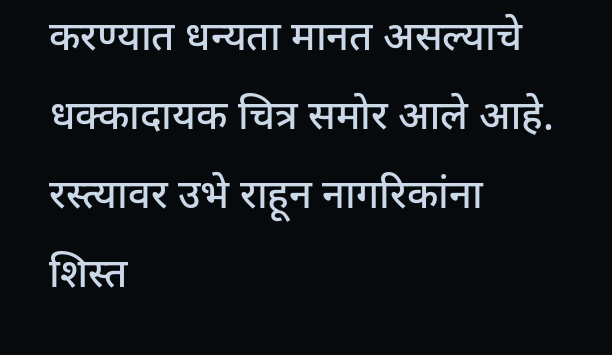करण्यात धन्यता मानत असल्याचे धक्कादायक चित्र समोर आले आहे. रस्त्यावर उभे राहून नागरिकांना शिस्त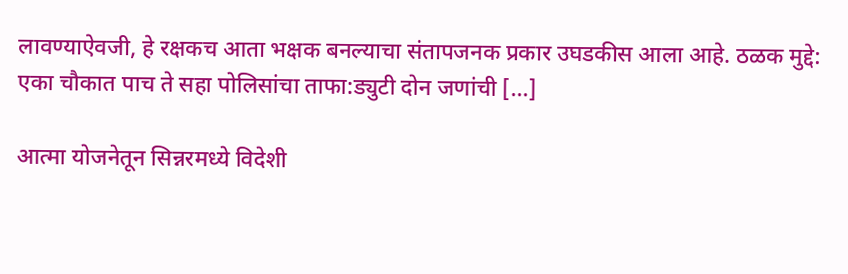लावण्याऐवजी, हे रक्षकच आता भक्षक बनल्याचा संतापजनक प्रकार उघडकीस आला आहे. ठळक मुद्दे: एका चौकात पाच ते सहा पोलिसांचा ताफा:ड्युटी दोन जणांची […]

आत्मा योजनेतून सिन्नरमध्ये विदेशी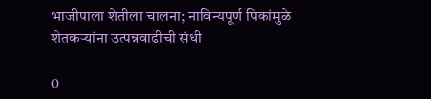भाजीपाला शेतीला चालना; नाविन्यपूर्ण पिकांमुळे शेतकऱ्यांना उत्पन्नवाढीची संधी

0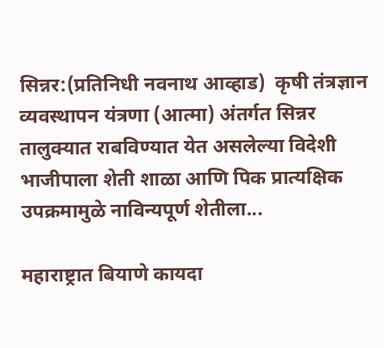सिन्नर:(प्रतिनिधी नवनाथ आव्हाड)  कृषी तंत्रज्ञान व्यवस्थापन यंत्रणा (आत्मा) अंतर्गत सिन्नर तालुक्यात राबविण्यात येत असलेल्या विदेशी भाजीपाला शेती शाळा आणि पिक प्रात्यक्षिक उपक्रमामुळे नाविन्यपूर्ण शेतीला...

महाराष्ट्रात बियाणे कायदा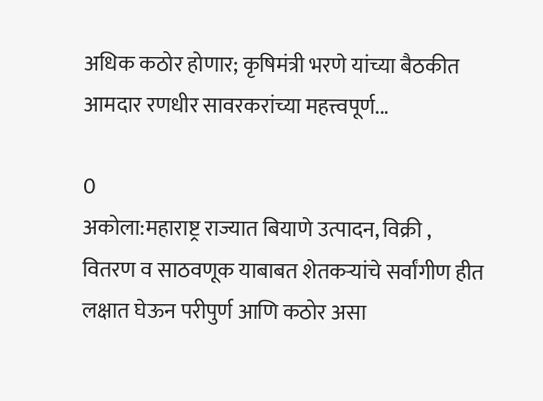अधिक कठोर होणार; कृषिमंत्री भरणे यांच्या बैठकीत आमदार रणधीर सावरकरांच्या महत्त्वपूर्ण...

0
अकोला:महाराष्ट्र राज्यात बियाणे उत्पादन, विक्री , वितरण व साठवणूक याबाबत शेतकऱ्यांचे सर्वांगीण हीत लक्षात घेऊन परीपुर्ण आणि कठोर असा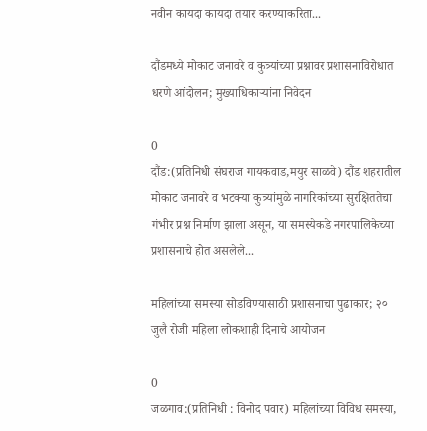नवीन कायदा कायदा तयार करण्याकरिता...

दौंडमध्ये मोकाट जनावरे व कुत्र्यांच्या प्रश्नावर प्रशासनाविरोधात धरणे आंदोलन; मुख्याधिकाऱ्यांना निवेदन

0
दौंड:(प्रतिनिधी संघराज गायकवाड,मयुर साळवे) दौंड शहरातील मोकाट जनावरे व भटक्या कुत्र्यांमुळे नागरिकांच्या सुरक्षिततेचा गंभीर प्रश्न निर्माण झाला असून, या समस्येकडे नगरपालिकेच्या प्रशासनाचे होत असलेले...

महिलांच्या समस्या सोडविण्यासाठी प्रशासनाचा पुढाकार; २० जुलै रोजी महिला लोकशाही दिनाचे आयोजन

0
जळगाव:(प्रतिनिधी : विनोद पवार) महिलांच्या विविध समस्या,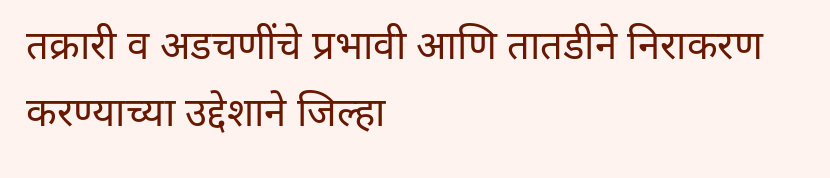तक्रारी व अडचणींचे प्रभावी आणि तातडीने निराकरण करण्याच्या उद्देशाने जिल्हा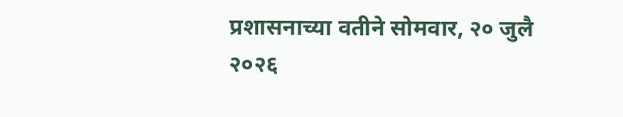प्रशासनाच्या वतीने सोमवार, २० जुलै २०२६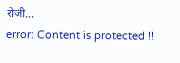रोजी...
error: Content is protected !!